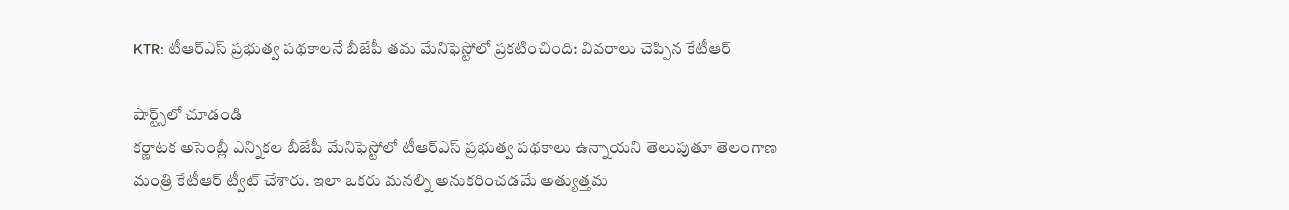KTR: టీఆర్‌ఎస్ ప్రభుత్వ పథకాలనే బీజేపీ తమ మేనిఫెస్టోలో ప్రకటించింది: వివరాలు చెప్పిన కేటీఆర్‌

షార్ట్స్‌లో చూడండి
కర్ణాటక అసెంబ్లీ ఎన్నికల బీజేపీ మేనిఫెస్టోలో టీఆర్‌ఎస్ ప్రభుత్వ పథకాలు ఉన్నాయని తెలుపుతూ తెలంగాణ మంత్రి కేటీఆర్ ట్వీట్‌ చేశారు. ఇలా ఒకరు మనల్ని అనుకరించడమే అత్యుత్తమ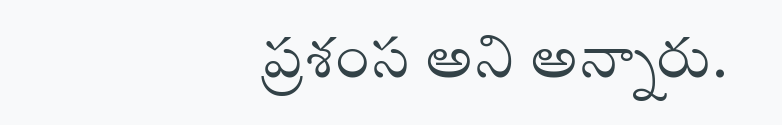ప్రశంస అని అన్నారు.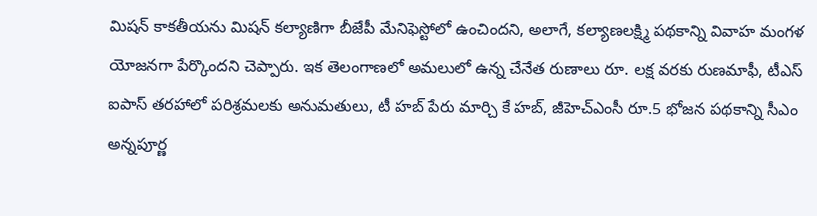మిషన్ కాకతీయను మిషన్ కల్యాణిగా బీజేపీ మేనిఫెస్టోలో ఉంచిందని, అలాగే, కల్యాణలక్ష్మి పథకాన్ని వివాహ మంగళ యోజనగా పేర్కొందని చెప్పారు. ఇక తెలంగాణలో అమలులో ఉన్న చేనేత రుణాలు రూ. లక్ష వరకు రుణమాఫీ, టీఎస్ ఐపాస్ తరహాలో పరిశ్రమలకు అనుమతులు, టీ హబ్ పేరు మార్చి కే హబ్, జీహెచ్‌ఎంసీ రూ.5 భోజన పథకాన్ని సీఎం అన్నపూర్ణ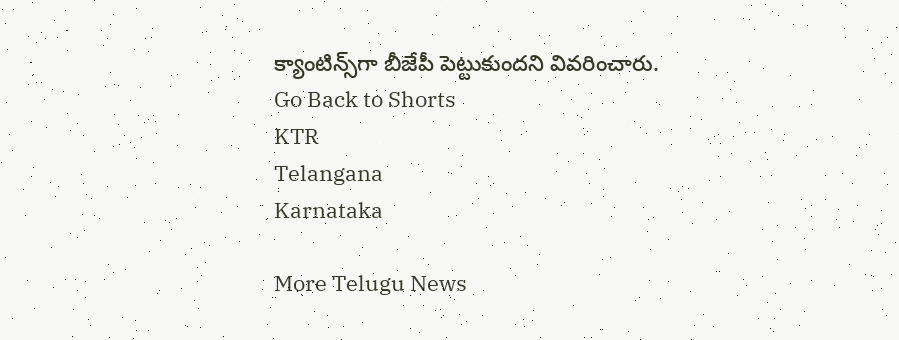క్యాంటిన్స్‌గా బీజేపీ పెట్టుకుందని వివరించారు.
Go Back to Shorts
KTR
Telangana
Karnataka

More Telugu News